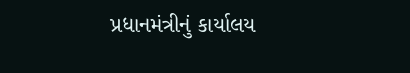પ્રધાનમંત્રીનું કાર્યાલય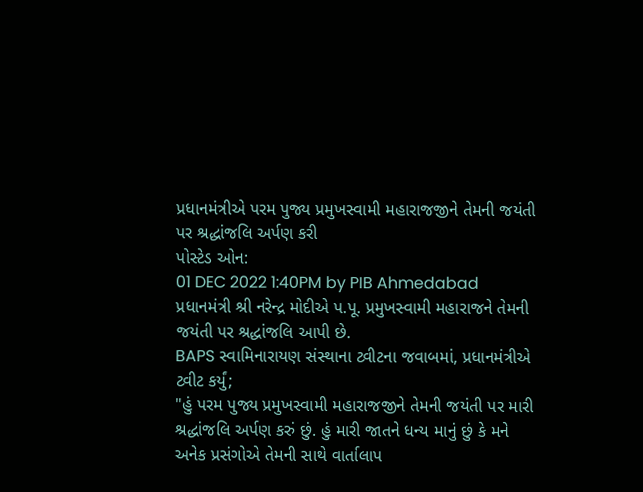પ્રધાનમંત્રીએ પરમ પુજ્ય પ્રમુખસ્વામી મહારાજજીને તેમની જયંતી પર શ્રદ્ધાંજલિ અર્પણ કરી
પોસ્ટેડ ઓન:
01 DEC 2022 1:40PM by PIB Ahmedabad
પ્રધાનમંત્રી શ્રી નરેન્દ્ર મોદીએ પ.પૂ. પ્રમુખસ્વામી મહારાજને તેમની જયંતી પર શ્રદ્ધાંજલિ આપી છે.
BAPS સ્વામિનારાયણ સંસ્થાના ટ્વીટના જવાબમાં, પ્રધાનમંત્રીએ ટ્વીટ કર્યું;
"હું પરમ પુજ્ય પ્રમુખસ્વામી મહારાજજીને તેમની જયંતી પર મારી શ્રદ્ધાંજલિ અર્પણ કરું છું. હું મારી જાતને ધન્ય માનું છું કે મને અનેક પ્રસંગોએ તેમની સાથે વાર્તાલાપ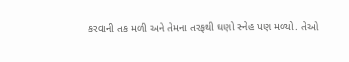કરવાની તક મળી અને તેમના તરફથી ઘણો સ્નેહ પણ મળ્યો. તેઓ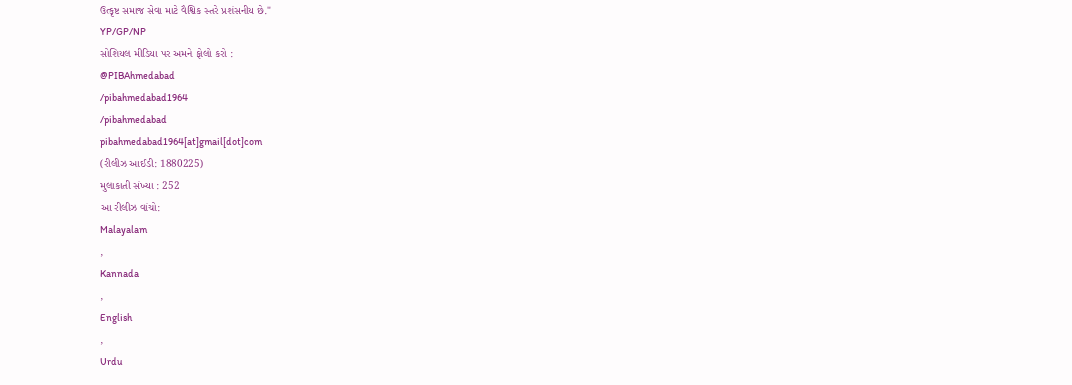ઉત્કૃષ્ટ સમાજ સેવા માટે વૈશ્વિક સ્તરે પ્રશંસનીય છે."
YP/GP/NP
સોશિયલ મીડિયા પર અમને ફોલો કરો :
@PIBAhmedabad
/pibahmedabad1964
/pibahmedabad
pibahmedabad1964[at]gmail[dot]com
(રીલીઝ આઈડી: 1880225)
મુલાકાતી સંખ્યા : 252
આ રીલીઝ વાંચો:
Malayalam
,
Kannada
,
English
,
Urdu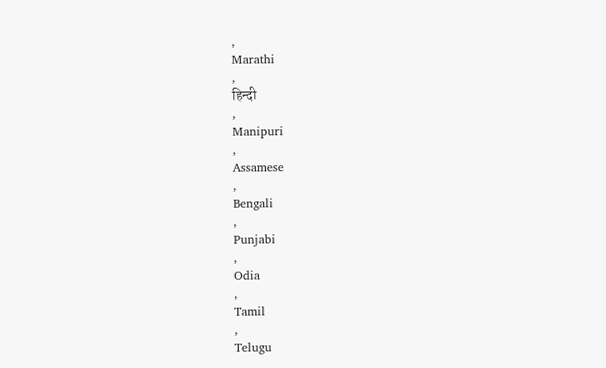,
Marathi
,
हिन्दी
,
Manipuri
,
Assamese
,
Bengali
,
Punjabi
,
Odia
,
Tamil
,
Telugu